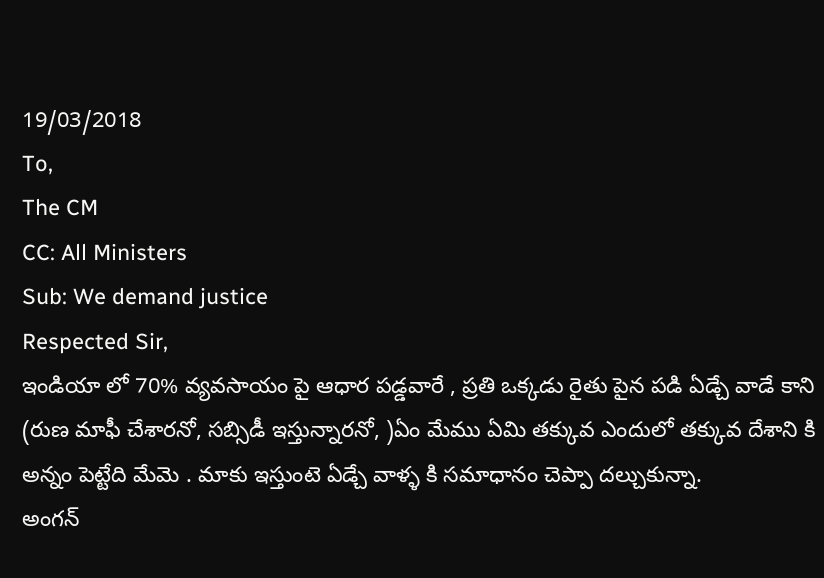19/03/2018
To,
The CM
CC: All Ministers
Sub: We demand justice
Respected Sir,
ఇండియా లో 70% వ్యవసాయం పై ఆధార పడ్డవారే , ప్రతి ఒక్కడు రైతు పైన పడి ఏడ్చే వాడే కాని (రుణ మాఫీ చేశారనో, సబ్సిడీ ఇస్తున్నారనో, )ఏం మేము ఏమి తక్కువ ఎందులో తక్కువ దేశాని కి అన్నం పెట్టేది మేమె . మాకు ఇస్తుంటె ఏడ్చే వాళ్ళ కి సమాధానం చెప్పా దల్చుకున్నా.
అంగన్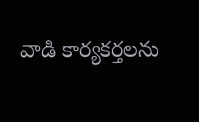వాడి కార్యకర్తలను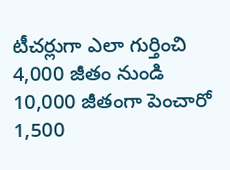టీచర్లుగా ఎలా గుర్తించి 4,000 జీతం నుండి 10,000 జీతంగా పెంచారో
1,500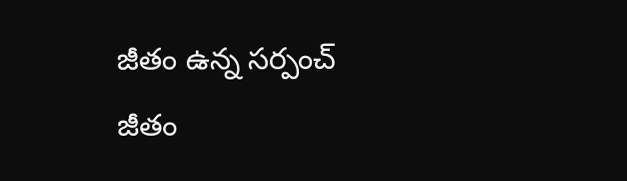జీతం ఉన్న సర్పంచ్ జీతం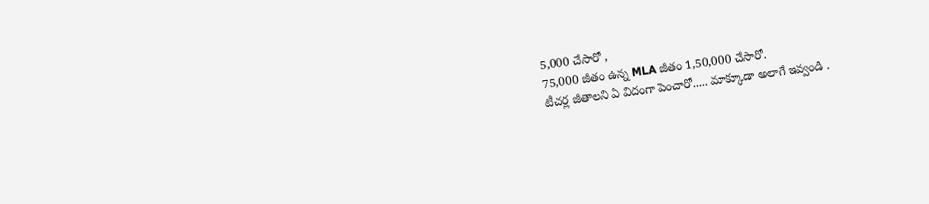5,000 చేసారో ,
75,000 జీతం ఉన్న MLA జీతం 1,50,000 చేసారో.
టీచర్ల జీతాలని ఏ విదంగా పెంచారో..... మాక్కూడా అలాగే ఇవ్వండి .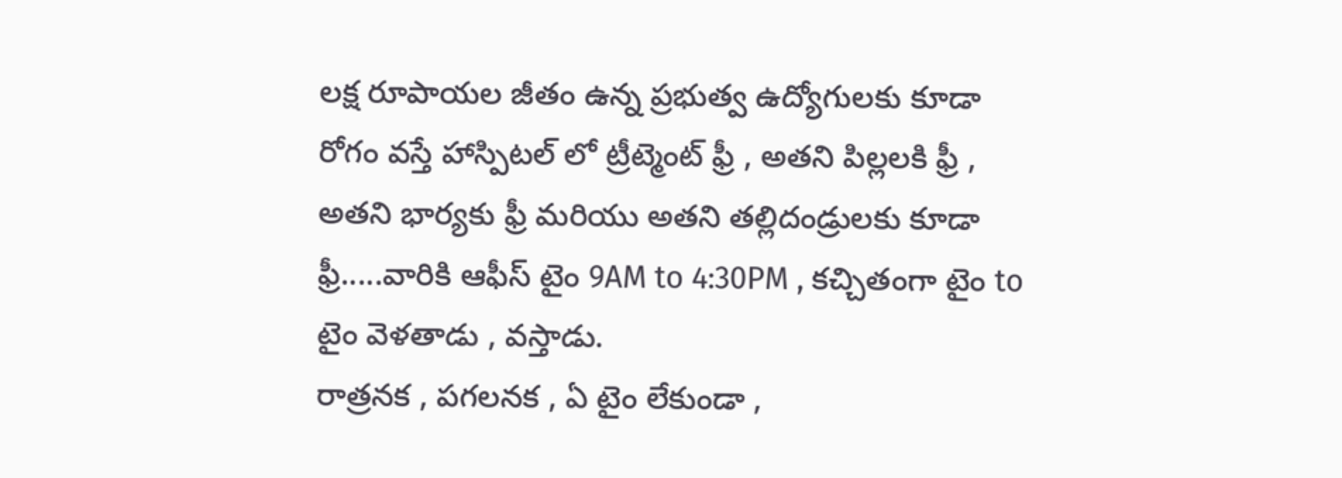లక్ష రూపాయల జీతం ఉన్న ప్రభుత్వ ఉద్యోగులకు కూడా రోగం వస్తే హాస్పిటల్ లో ట్రీట్మెంట్ ఫ్రీ , అతని పిల్లలకి ఫ్రీ , అతని భార్యకు ఫ్రీ మరియు అతని తల్లిదండ్రులకు కూడా ఫ్రీ.....వారికి ఆఫీస్ టైం 9AM to 4:30PM , కచ్చితంగా టైం to టైం వెళతాడు , వస్తాడు.
రాత్రనక , పగలనక , ఏ టైం లేకుండా ,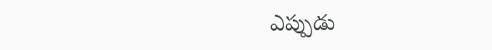ఎప్పుడు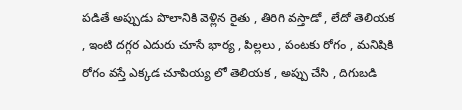పడితే అప్పుడు పొలానికి వెళ్లిన రైతు , తిరిగి వస్తాడో , లేదో తెలియక , ఇంటి దగ్గర ఎదురు చూసే భార్య , పిల్లలు , పంటకు రోగం , మనిషికి రోగం వస్తే ఎక్కడ చూపియ్య లో తెలియక , అప్పు చేసి , దిగుబడి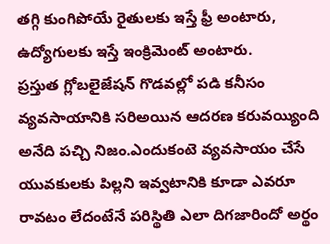తగ్గి కుంగిపోయే రైతులకు ఇస్తే ఫ్రీ అంటారు, ఉద్యోగులకు ఇస్తే ఇంక్రిమెంట్ అంటారు.
ప్రస్తుత గ్లోబలైజేషన్ గొడవల్లో పడి కనీసం వ్యవసాయానికి సరిఅయిన ఆదరణ కరువయ్యింది అనేది పచ్చి నిజం.ఎందుకంటె వ్యవసాయం చేసే యువకులకు పిల్లని ఇవ్వటానికి కూడా ఎవరూ రావటం లేదంటేనే పరిస్థితి ఎలా దిగజారిందో అర్థం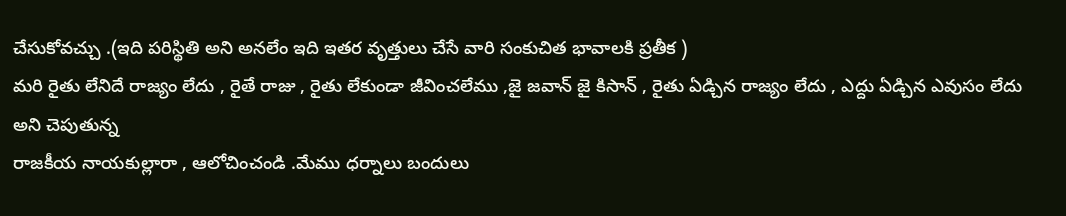చేసుకోవచ్చు .(ఇది పరిస్థితి అని అనలేం ఇది ఇతర వృత్తులు చేసే వారి సంకుచిత భావాలకి ప్రతీక )
మరి రైతు లేనిదే రాజ్యం లేదు , రైతే రాజు , రైతు లేకుండా జీవించలేము ,జై జవాన్ జై కిసాన్ , రైతు ఏడ్చిన రాజ్యం లేదు , ఎద్దు ఏడ్చిన ఎవుసం లేదు అని చెపుతున్న
రాజకీయ నాయకుల్లారా , ఆలోచించండి .మేము ధర్నాలు బందులు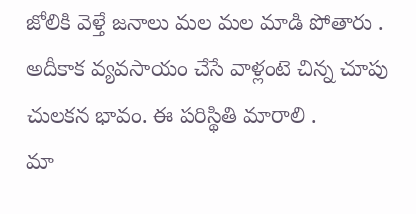జోలికి వెళ్తే జనాలు మల మల మాడి పోతారు .
అదీకాక వ్యవసాయం చేసే వాళ్లంటె చిన్న చూపు చులకన భావం. ఈ పరిస్థితి మారాలి .
మా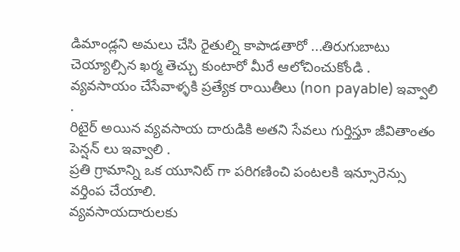డిమాండ్లని అమలు చేసి రైతుల్ని కాపాడతారో ...తిరుగుబాటు చెయ్యాల్సిన ఖర్మ తెచ్చు కుంటారో మీరే ఆలోచించుకోండి .
వ్యవసాయం చేసేవాళ్ళకి ప్రత్యేక రాయితీలు (non payable) ఇవ్వాలి .
రిటైర్ అయిన వ్యవసాయ దారుడికి అతని సేవలు గుర్తిస్తూ జీవితాంతం పెన్షన్ లు ఇవ్వాలి .
ప్రతి గ్రామాన్ని ఒక యూనిట్ గా పరిగణించి పంటలకి ఇన్సూరెన్సు వర్తింప చేయాలి.
వ్యవసాయదారులకు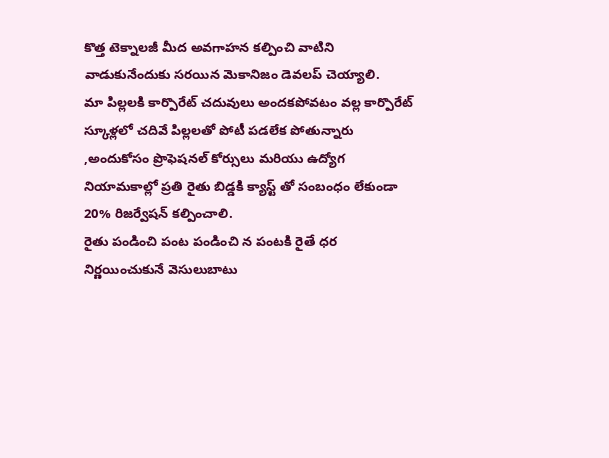కొత్త టెక్నాలజీ మీద అవగాహన కల్పించి వాటిని వాడుకునేందుకు సరయిన మెకానిజం డెవలప్ చెయ్యాలి.
మా పిల్లలకి కార్పొరేట్ చదువులు అందకపోవటం వల్ల కార్పొరేట్ స్కూళ్లలో చదివే పిల్లలతో పోటీ పడలేక పోతున్నారు ,అందుకోసం ప్రొఫెషనల్ కోర్సులు మరియు ఉద్యోగ నియామకాల్లో ప్రతి రైతు బిడ్డకి క్యాస్ట్ తో సంబంధం లేకుండా 20% రిజర్వేషన్ కల్పించాలి.
రైతు పండించి పంట పండించి న పంటకి రైతే ధర నిర్ణయించుకునే వెసులుబాటు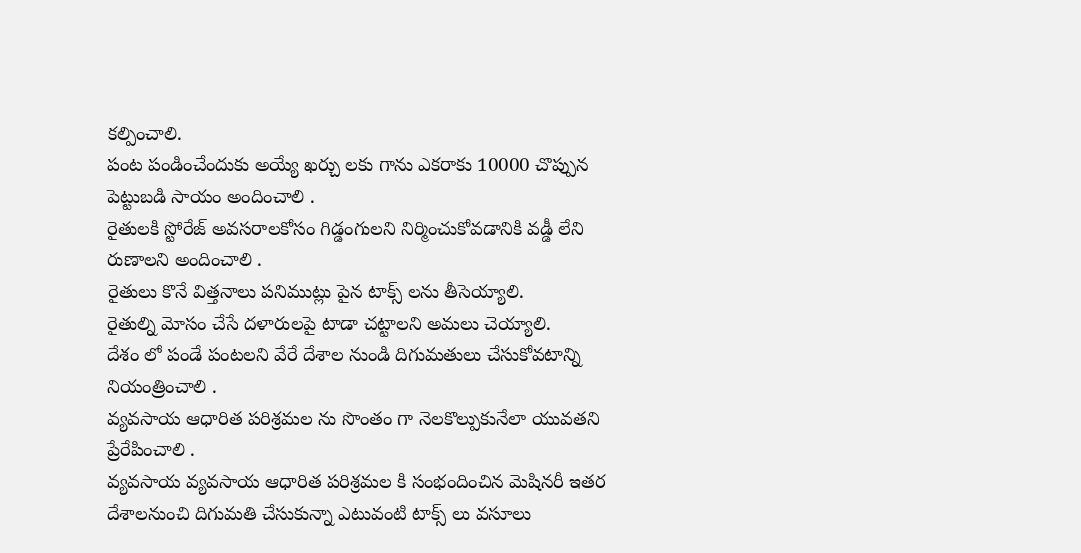కల్పించాలి.
పంట పండించేందుకు అయ్యే ఖర్చు లకు గాను ఎకరాకు 10000 చొప్పున పెట్టుబడి సాయం అందించాలి .
రైతులకి స్టోరేజ్ అవసరాలకోసం గిడ్డంగులని నిర్మించుకోవడానికి వడ్డీ లేని రుణాలని అందించాలి .
రైతులు కొనే విత్తనాలు పనిముట్లు పైన టాక్స్ లను తీసెయ్యాలి.
రైతుల్ని మోసం చేసే దళారులపై టాడా చట్టాలని అమలు చెయ్యాలి.
దేశం లో పండే పంటలని వేరే దేశాల నుండి దిగుమతులు చేసుకోవటాన్ని నియంత్రించాలి .
వ్యవసాయ ఆధారిత పరిశ్రమల ను సొంతం గా నెలకొల్పుకునేలా యువతని ప్రేరేపించాలి .
వ్యవసాయ వ్యవసాయ ఆధారిత పరిశ్రమల కి సంభందించిన మెషినరీ ఇతర దేశాలనుంచి దిగుమతి చేసుకున్నా ఎటువంటి టాక్స్ లు వసూలు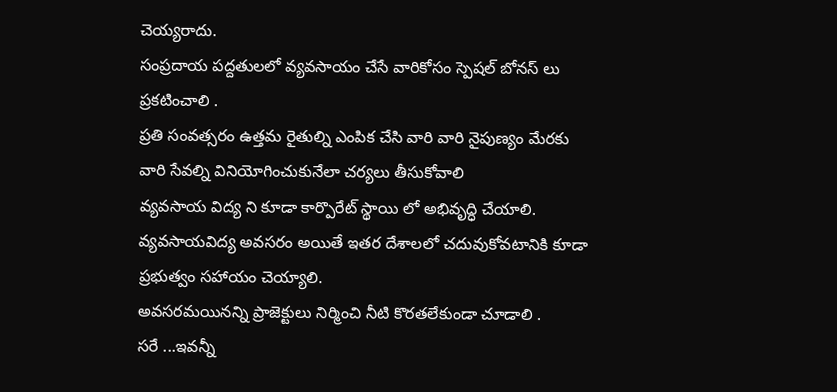చెయ్యరాదు.
సంప్రదాయ పద్దతులలో వ్యవసాయం చేసే వారికోసం స్పెషల్ బోనస్ లు ప్రకటించాలి .
ప్రతి సంవత్సరం ఉత్తమ రైతుల్ని ఎంపిక చేసి వారి వారి నైపుణ్యం మేరకు వారి సేవల్ని వినియోగించుకునేలా చర్యలు తీసుకోవాలి
వ్యవసాయ విద్య ని కూడా కార్పొరేట్ స్థాయి లో అభివృద్ధి చేయాలి. వ్యవసాయవిద్య అవసరం అయితే ఇతర దేశాలలో చదువుకోవటానికి కూడా ప్రభుత్వం సహాయం చెయ్యాలి.
అవసరమయినన్ని ప్రాజెక్టులు నిర్మించి నీటి కొరతలేకుండా చూడాలి .
సరే ...ఇవన్నీ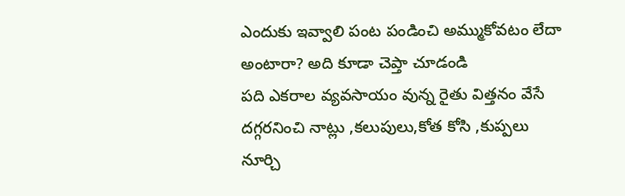ఎందుకు ఇవ్వాలి పంట పండించి అమ్ముకోవటం లేదా అంటారా? అది కూడా చెప్తా చూడండి
పది ఎకరాల వ్యవసాయం వున్న రైతు విత్తనం వేసే దగ్గరనించి నాట్లు ,కలుపులు,కోత కోసి ,కుప్పలు నూర్చి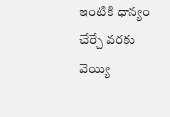ఇంటికి ధాన్యం చేర్చే వరకు వెయ్యి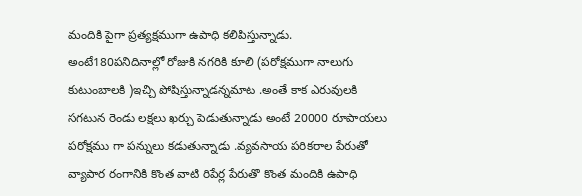మందికి పైగా ప్రత్యక్షముగా ఉపాధి కలిపిస్తున్నాడు. అంటే180పనిదినాల్లో రోజుకి నగరికి కూలి (పరోక్షముగా నాలుగు కుటుంబాలకి )ఇచ్చి పోషిస్తున్నాడన్నమాట .అంతే కాక ఎరువులకి సగటున రెండు లక్షలు ఖర్చు పెడుతున్నాడు అంటే 20000 రూపాయలు పరోక్షము గా పన్నులు కడుతున్నాడు .వ్యవసాయ పరికరాల పేరుతో వ్యాపార రంగానికి కొంత వాటి రిపేర్ల పేరుతొ కొంత మందికి ఉపాధి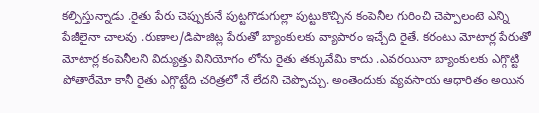కల్పిస్తున్నాడు .రైతు పేరు చెప్పుకునే పుట్టగొడుగుల్లా పుట్టుకొచ్చిన కంపెనీల గురించి చెప్పాలంటె ఎన్ని పేజీలైనా చాలవు .రుణాల/డిపాజిట్ల పేరుతో బ్యాంకులకు వ్యాపారం ఇచ్చేది రైతే. కరంటు మోటార్ల పేరుతో మోటార్ల కంపెనీలని విద్యుత్తు వినియోగం లోను రైతు తక్కువేమి కాదు .ఎవరయినా బ్యాంకులకు ఎగ్గొట్టి పోతారేమో కానీ రైతు ఎగ్గొట్టేది చరిత్రలో నే లేదని చెప్పొచ్చు. అంతెందుకు వ్యవసాయ ఆధారితం అయిన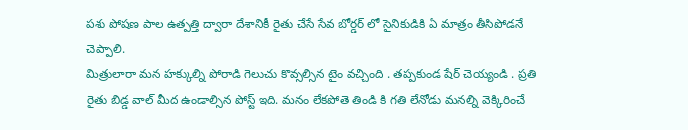పశు పోషణ పాల ఉత్పత్తి ద్వారా దేశానికీ రైతు చేసే సేవ బోర్డర్ లో సైనికుడికి ఏ మాత్రం తీసిపోడనే చెప్పాలి.
మిత్రులారా మన హక్కుల్ని పోరాడి గెలుచు కొవ్సల్సిన టైం వచ్చింది . తప్పకుండ షేర్ చెయ్యండి . ప్రతి రైతు బిడ్డ వాల్ మీద ఉండాల్సిన పోస్ట్ ఇది. మనం లేకపోతె తిండి కి గతి లేనోడు మనల్ని వెక్కిరించే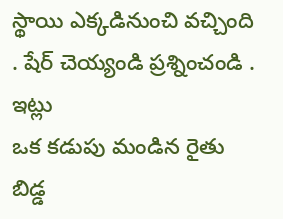స్థాయి ఎక్కడినుంచి వచ్చింది . షేర్ చెయ్యండి ప్రశ్నించండి .
ఇట్లు
ఒక కడుపు మండిన రైతు బిడ్డ